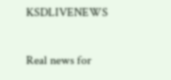KSDLIVENEWS

Real news for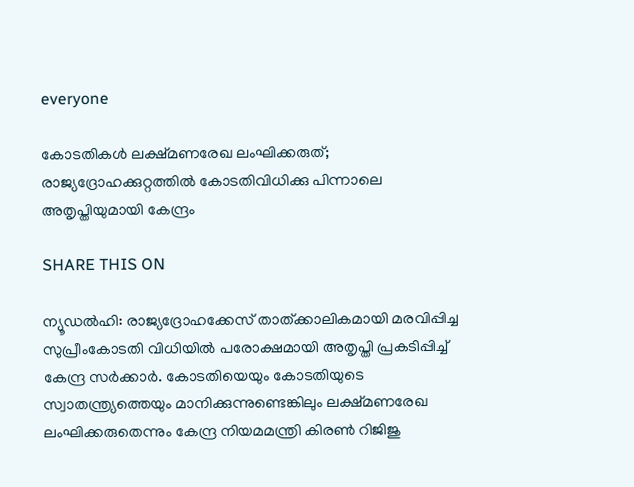everyone

കോടതികള്‍ ലക്ഷ്മണരേഖ ലംഘിക്കരുത്; രാജ്യദ്രോഹക്കുറ്റത്തില്‍ കോടതിവിധിക്കു പിന്നാലെ അതൃപ്തിയുമായി കേന്ദ്രം

SHARE THIS ON

ന്യൂഡല്‍ഹി: രാജ്യദ്രോഹക്കേസ് താത്ക്കാലികമായി മരവിപ്പിച്ച സുപ്രീംകോടതി വിധിയില്‍ പരോക്ഷമായി അതൃപ്തി പ്രകടിപ്പിച്ച്‌ കേന്ദ്ര സര്‍ക്കാര്‍. കോടതിയെയും കോടതിയുടെ സ്വാതന്ത്ര്യത്തെയും മാനിക്കുന്നുണ്ടെങ്കിലും ലക്ഷ്മണരേഖ ലംഘിക്കരുതെന്നും കേന്ദ്ര നിയമമന്ത്രി കിരണ്‍ റിജിജു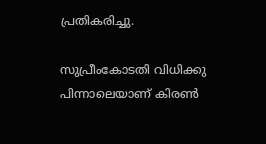പ്രതികരിച്ചു.

സുപ്രീംകോടതി വിധിക്കു പിന്നാലെയാണ് കിരണ്‍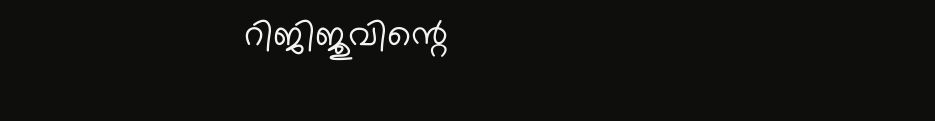റിജിജുവിന്റെ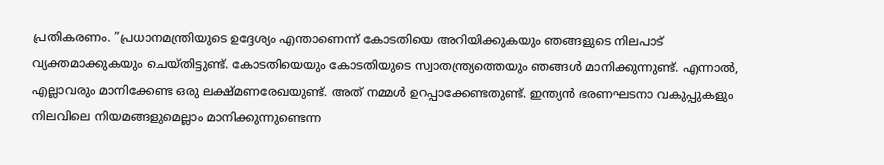പ്രതികരണം. ”പ്രധാനമന്ത്രിയുടെ ഉദ്ദേശ്യം എന്താണെന്ന് കോടതിയെ അറിയിക്കുകയും ഞങ്ങളുടെ നിലപാട് വ്യക്തമാക്കുകയും ചെയ്തിട്ടുണ്ട്. കോടതിയെയും കോടതിയുടെ സ്വാതന്ത്ര്യത്തെയും ഞങ്ങള്‍ മാനിക്കുന്നുണ്ട്. എന്നാല്‍, എല്ലാവരും മാനിക്കേണ്ട ഒരു ലക്ഷ്മണരേഖയുണ്ട്. അത് നമ്മള്‍ ഉറപ്പാക്കേണ്ടതുണ്ട്. ഇന്ത്യന്‍ ഭരണഘടനാ വകുപ്പുകളും നിലവിലെ നിയമങ്ങളുമെല്ലാം മാനിക്കുന്നുണ്ടെന്ന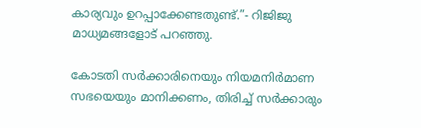കാര്യവും ഉറപ്പാക്കേണ്ടതുണ്ട്.”- റിജിജു മാധ്യമങ്ങളോട് പറഞ്ഞു.

കോടതി സര്‍ക്കാരിനെയും നിയമനിര്‍മാണ സഭയെയും മാനിക്കണം, തിരിച്ച്‌ സര്‍ക്കാരും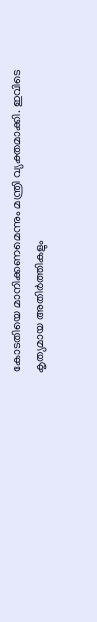കോടതിയെ മാനിക്കണമെന്നും മന്ത്രി വ്യക്തമാക്കി. ഇവിടെ കൃത്യമായ അതിര്‍ത്തികളും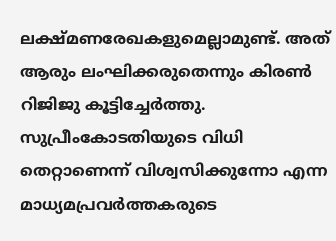ലക്ഷ്മണരേഖകളുമെല്ലാമുണ്ട്. അത് ആരും ലംഘിക്കരുതെന്നും കിരണ്‍ റിജിജു കൂട്ടിച്ചേര്‍ത്തു. സുപ്രീംകോടതിയുടെ വിധി തെറ്റാണെന്ന് വിശ്വസിക്കുന്നോ എന്ന മാധ്യമപ്രവര്‍ത്തകരുടെ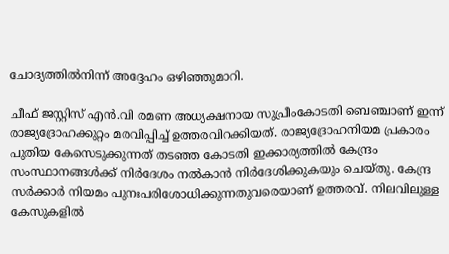ചോദ്യത്തില്‍നിന്ന് അദ്ദേഹം ഒഴിഞ്ഞുമാറി.

ചീഫ് ജസ്റ്റിസ് എന്‍.വി രമണ അധ്യക്ഷനായ സുപ്രീംകോടതി ബെഞ്ചാണ് ഇന്ന് രാജ്യദ്രോഹക്കുറ്റം മരവിപ്പിച്ച്‌ ഉത്തരവിറക്കിയത്. രാജ്യദ്രോഹനിയമ പ്രകാരം പുതിയ കേസെടുക്കുന്നത് തടഞ്ഞ കോടതി ഇക്കാര്യത്തില്‍ കേന്ദ്രം സംസ്ഥാനങ്ങള്‍ക്ക് നിര്‍ദേശം നല്‍കാന്‍ നിര്‍ദേശിക്കുകയും ചെയ്തു. കേന്ദ്ര സര്‍ക്കാര്‍ നിയമം പുനഃപരിശോധിക്കുന്നതുവരെയാണ് ഉത്തരവ്. നിലവിലുള്ള കേസുകളില്‍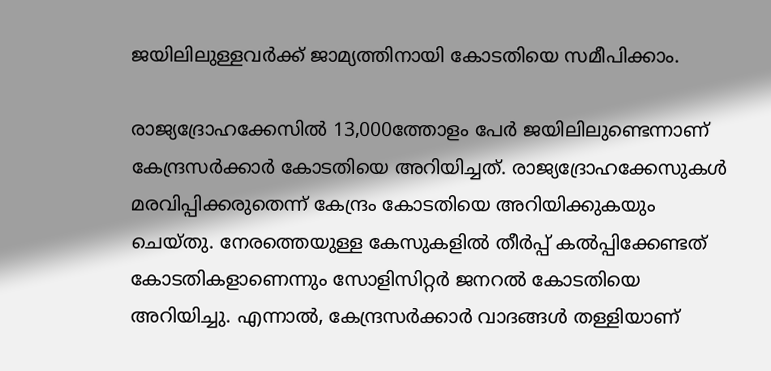ജയിലിലുള്ളവര്‍ക്ക് ജാമ്യത്തിനായി കോടതിയെ സമീപിക്കാം.

രാജ്യദ്രോഹക്കേസില്‍ 13,000ത്തോളം പേര്‍ ജയിലിലുണ്ടെന്നാണ് കേന്ദ്രസര്‍ക്കാര്‍ കോടതിയെ അറിയിച്ചത്. രാജ്യദ്രോഹക്കേസുകള്‍ മരവിപ്പിക്കരുതെന്ന് കേന്ദ്രം കോടതിയെ അറിയിക്കുകയും ചെയ്തു. നേരത്തെയുള്ള കേസുകളില്‍ തീര്‍പ്പ് കല്‍പ്പിക്കേണ്ടത് കോടതികളാണെന്നും സോളിസിറ്റര്‍ ജനറല്‍ കോടതിയെ അറിയിച്ചു. എന്നാല്‍, കേന്ദ്രസര്‍ക്കാര്‍ വാദങ്ങള്‍ തള്ളിയാണ്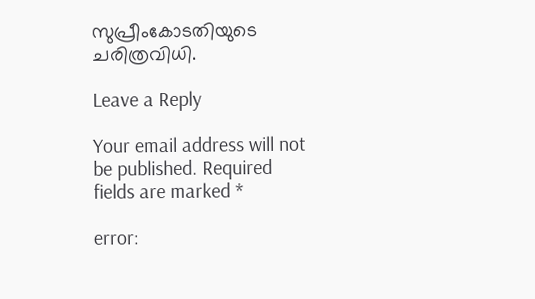സുപ്രീംകോടതിയുടെ ചരിത്രവിധി.

Leave a Reply

Your email address will not be published. Required fields are marked *

error: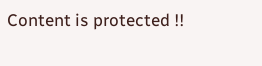Content is protected !!